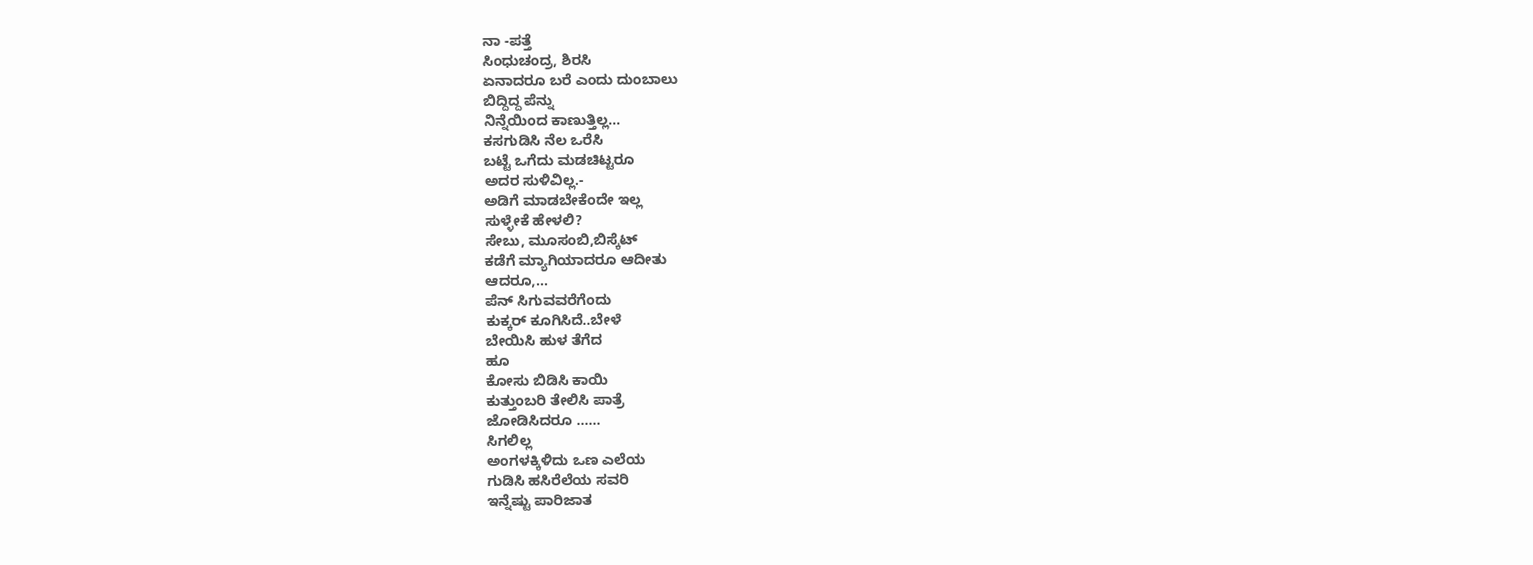ನಾ -ಪತ್ತೆ
ಸಿಂಧುಚಂದ್ರ, ಶಿರಸಿ
ಏನಾದರೂ ಬರೆ ಎಂದು ದುಂಬಾಲು
ಬಿದ್ದಿದ್ದ ಪೆನ್ನು
ನಿನ್ನೆಯಿಂದ ಕಾಣುತ್ತಿಲ್ಲ…
ಕಸಗುಡಿಸಿ ನೆಲ ಒರೆಸಿ
ಬಟ್ಟೆ ಒಗೆದು ಮಡಚಿಟ್ಟರೂ
ಅದರ ಸುಳಿವಿಲ್ಲ.-
ಅಡಿಗೆ ಮಾಡಬೇಕೆಂದೇ ಇಲ್ಲ
ಸುಳ್ಳೇಕೆ ಹೇಳಲಿ?
ಸೇಬು, ಮೂಸಂಬಿ,ಬಿಸ್ಕೆಟ್
ಕಡೆಗೆ ಮ್ಯಾಗಿಯಾದರೂ ಆದೀತು
ಆದರೂ,…
ಪೆನ್ ಸಿಗುವವರೆಗೆಂದು
ಕುಕ್ಕರ್ ಕೂಗಿಸಿದೆ..ಬೇಳೆ
ಬೇಯಿಸಿ ಹುಳ ತೆಗೆದ
ಹೂ
ಕೋಸು ಬಿಡಿಸಿ ಕಾಯಿ
ಕುತ್ತುಂಬರಿ ತೇಲಿಸಿ ಪಾತ್ರೆ
ಜೋಡಿಸಿದರೂ ……
ಸಿಗಲಿಲ್ಲ
ಅಂಗಳಕ್ಕಿಳಿದು ಒಣ ಎಲೆಯ
ಗುಡಿಸಿ ಹಸಿರೆಲೆಯ ಸವರಿ
ಇನ್ನೆಷ್ಟು ಪಾರಿಜಾತ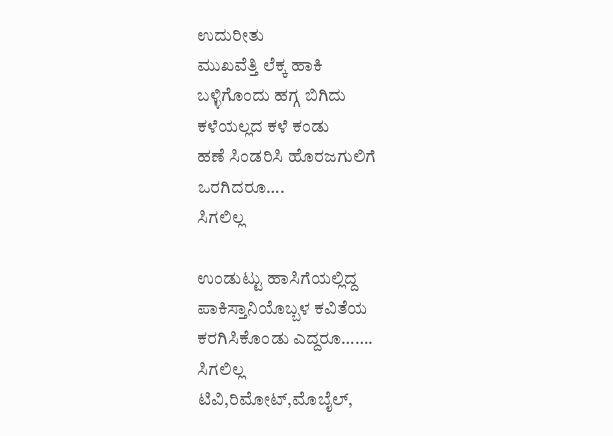ಉದುರೀತು
ಮುಖವೆತ್ತಿ ಲೆಕ್ಕ ಹಾಕಿ
ಬಳ್ಳಿಗೊಂದು ಹಗ್ಗ ಬಿಗಿದು
ಕಳೆಯಲ್ಲದ ಕಳೆ ಕಂಡು
ಹಣೆ ಸಿಂಡರಿಸಿ ಹೊರಜಗುಲಿಗೆ
ಒರಗಿದರೂ….
ಸಿಗಲಿಲ್ಲ

ಉಂಡುಟ್ಟು ಹಾಸಿಗೆಯಲ್ಲಿದ್ದ
ಪಾಕಿಸ್ತಾನಿಯೊಬ್ಬಳ ಕವಿತೆಯ
ಕರಗಿಸಿಕೊಂಡು ಎದ್ದರೂ…….
ಸಿಗಲಿಲ್ಲ
ಟಿವಿ,ರಿಮೋಟ್,ಮೊಬೈಲ್,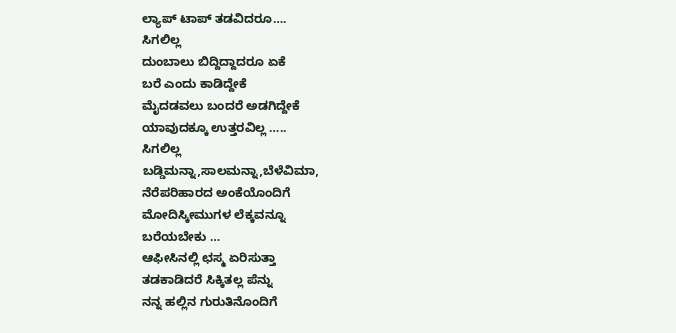ಲ್ಯಾಪ್ ಟಾಪ್ ತಡವಿದರೂ….
ಸಿಗಲಿಲ್ಲ
ದುಂಬಾಲು ಬಿದ್ದಿದ್ದಾದರೂ ಏಕೆ
ಬರೆ ಎಂದು ಕಾಡಿದ್ದೇಕೆ
ಮೈದಡವಲು ಬಂದರೆ ಅಡಗಿದ್ದೇಕೆ
ಯಾವುದಕ್ಕೂ ಉತ್ತರವಿಲ್ಲ …..
ಸಿಗಲಿಲ್ಲ
ಬಡ್ಡಿಮನ್ನಾ,ಸಾಲಮನ್ನಾ,ಬೆಳೆವಿಮಾ,
ನೆರೆಪರಿಹಾರದ ಅಂಕೆಯೊಂದಿಗೆ
ಮೋದಿಸ್ಕೀಮುಗಳ ಲೆಕ್ಕವನ್ನೂ
ಬರೆಯಬೇಕು …
ಆಫೀಸಿನಲ್ಲಿ ಛಸ್ಮ ಏರಿಸುತ್ತಾ
ತಡಕಾಡಿದರೆ ಸಿಕ್ಕಿತಲ್ಲ ಪೆನ್ನು
ನನ್ನ ಹಲ್ಲಿನ ಗುರುತಿನೊಂದಿಗೆ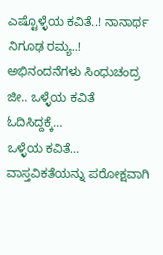ಎಷ್ಟೊಳ್ಳೆಯ ಕವಿತೆ..! ನಾನಾರ್ಥ ನಿಗೂಢ ರಮ್ಯ..! ಅಭಿನಂದನೆಗಳು ಸಿಂಧುಚಂದ್ರ ಜೀ.. ಒಳ್ಳೆಯ ಕವಿತೆ ಓದಿಸಿದ್ದಕ್ಕೆ…
ಒಳ್ಳೆಯ ಕವಿತೆ… ವಾಸ್ತವಿಕತೆಯನ್ನು ಪರೋಕ್ಷವಾಗಿ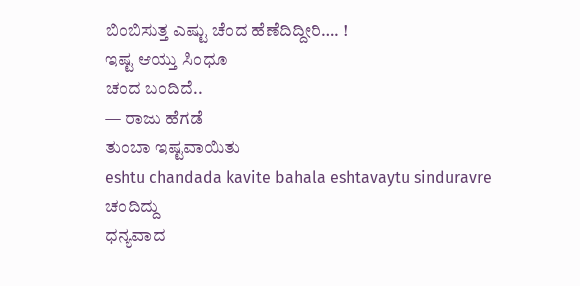ಬಿಂಬಿಸುತ್ತ ಎಷ್ಟು ಚೆಂದ ಹೆಣೆದಿದ್ದೀರಿ…. !
ಇಷ್ಟ ಆಯ್ತು ಸಿಂಧೂ
ಚಂದ ಬಂದಿದೆ..
— ರಾಜು ಹೆಗಡೆ
ತುಂಬಾ ಇಷ್ಟವಾಯಿತು
eshtu chandada kavite bahala eshtavaytu sinduravre
ಚಂದಿದ್ದು
ಧನ್ಯವಾದ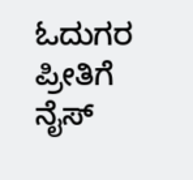ಓದುಗರ ಪ್ರೀತಿಗೆ
ನೈಸ್